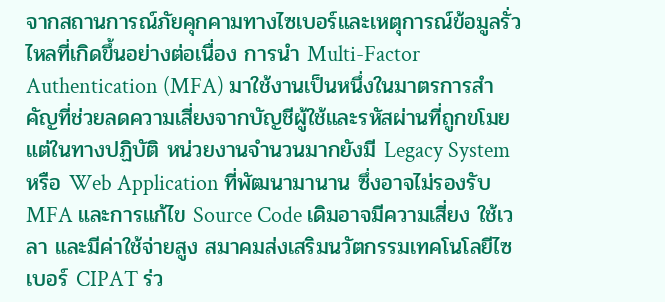จากสถานการณ์ภัยคุกคามทางไซเบอร์และเหตุการณ์ข้อมูลรั่วไหลที่เกิดขึ้นอย่างต่อเนื่อง การนำ Multi-Factor Authentication (MFA) มาใช้งานเป็นหนึ่งในมาตรการสำคัญที่ช่วยลดความเสี่ยงจากบัญชีผู้ใช้และรหัสผ่านที่ถูกขโมย แต่ในทางปฏิบัติ หน่วยงานจำนวนมากยังมี Legacy System หรือ Web Application ที่พัฒนามานาน ซึ่งอาจไม่รองรับ MFA และการแก้ไข Source Code เดิมอาจมีความเสี่ยง ใช้เวลา และมีค่าใช้จ่ายสูง สมาคมส่งเสริมนวัตกรรมเทคโนโลยีไซเบอร์ CIPAT ร่ว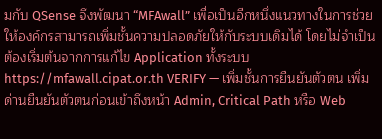มกับ QSense จึงพัฒนา “MFAwall” เพื่อเป็นอีกหนึ่งแนวทางในการช่วยให้องค์กรสามารถเพิ่มชั้นความปลอดภัยให้กับระบบเดิมได้ โดยไม่จำเป็นต้องเริ่มต้นจากการแก้ไข Application ทั้งระบบ https://mfawall.cipat.or.th VERIFY — เพิ่มชั้นการยืนยันตัวตน เพิ่มด่านยืนยันตัวตนก่อนเข้าถึงหน้า Admin, Critical Path หรือ Web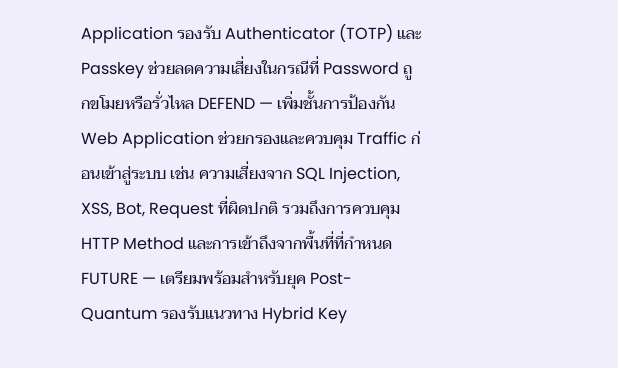Application รองรับ Authenticator (TOTP) และ Passkey ช่วยลดความเสี่ยงในกรณีที่ Password ถูกขโมยหรือรั่วไหล DEFEND — เพิ่มชั้นการป้องกัน Web Application ช่วยกรองและควบคุม Traffic ก่อนเข้าสู่ระบบ เช่น ความเสี่ยงจาก SQL Injection, XSS, Bot, Request ที่ผิดปกติ รวมถึงการควบคุม HTTP Method และการเข้าถึงจากพื้นที่ที่กำหนด FUTURE — เตรียมพร้อมสำหรับยุค Post-Quantum รองรับแนวทาง Hybrid Key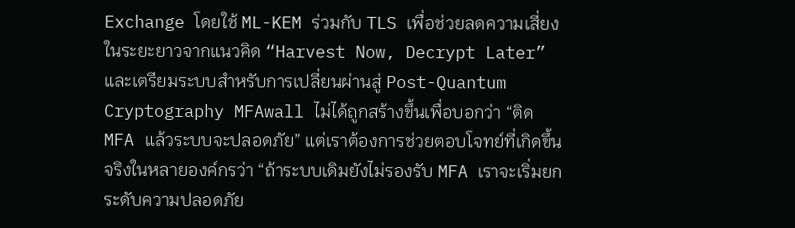Exchange โดยใช้ ML-KEM ร่วมกับ TLS เพื่อช่วยลดความเสี่ยงในระยะยาวจากแนวคิด “Harvest Now, Decrypt Later” และเตรียมระบบสำหรับการเปลี่ยนผ่านสู่ Post-Quantum Cryptography MFAwall ไม่ได้ถูกสร้างขึ้นเพื่อบอกว่า “ติด MFA แล้วระบบจะปลอดภัย” แต่เราต้องการช่วยตอบโจทย์ที่เกิดขึ้นจริงในหลายองค์กรว่า “ถ้าระบบเดิมยังไม่รองรับ MFA เราจะเริ่มยกระดับความปลอดภัย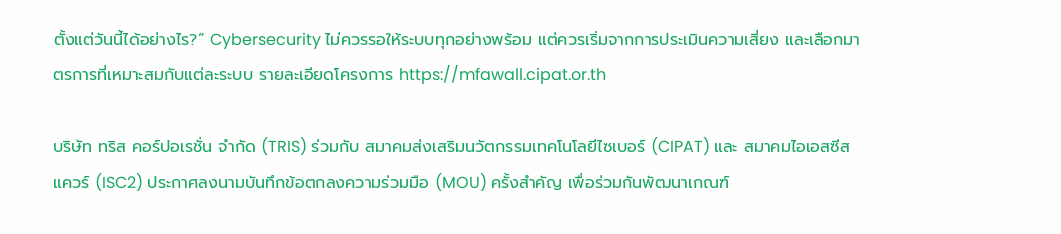ตั้งแต่วันนี้ได้อย่างไร?” Cybersecurity ไม่ควรรอให้ระบบทุกอย่างพร้อม แต่ควรเริ่มจากการประเมินความเสี่ยง และเลือกมาตรการที่เหมาะสมกับแต่ละระบบ รายละเอียดโครงการ https://mfawall.cipat.or.th

บริษัท ทริส คอร์ปอเรชั่น จำกัด (TRIS) ร่วมกับ สมาคมส่งเสริมนวัตกรรมเทคโนโลยีไซเบอร์ (CIPAT) และ สมาคมไอเอสซีสแควร์ (ISC2) ประกาศลงนามบันทึกข้อตกลงความร่วมมือ (MOU) ครั้งสำคัญ เพื่อร่วมกันพัฒนาเกณฑ์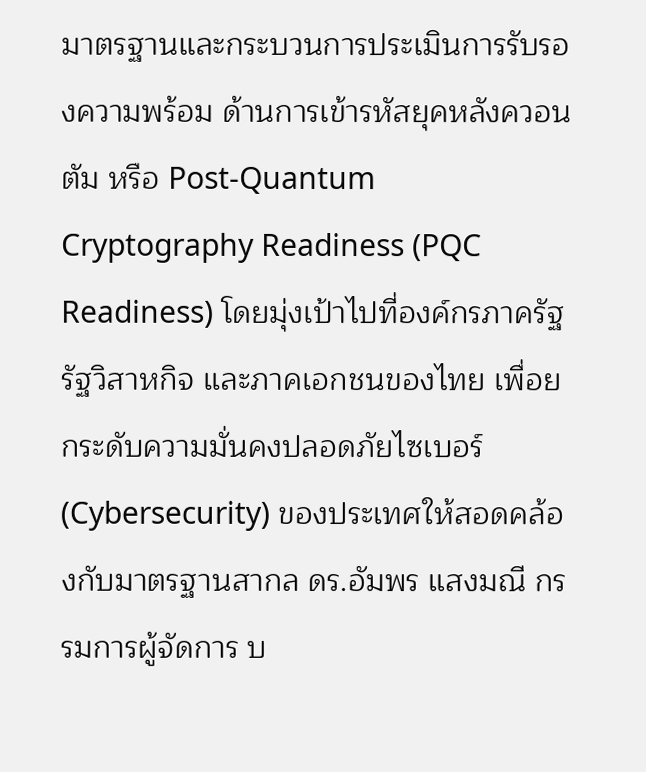มาตรฐานและกระบวนการประเมินการรับรองความพร้อม ด้านการเข้ารหัสยุคหลังควอนตัม หรือ Post-Quantum Cryptography Readiness (PQC Readiness) โดยมุ่งเป้าไปที่องค์กรภาครัฐ รัฐวิสาหกิจ และภาคเอกชนของไทย เพื่อยกระดับความมั่นคงปลอดภัยไซเบอร์ (Cybersecurity) ของประเทศให้สอดคล้องกับมาตรฐานสากล ดร.อัมพร แสงมณี กรรมการผู้จัดการ บ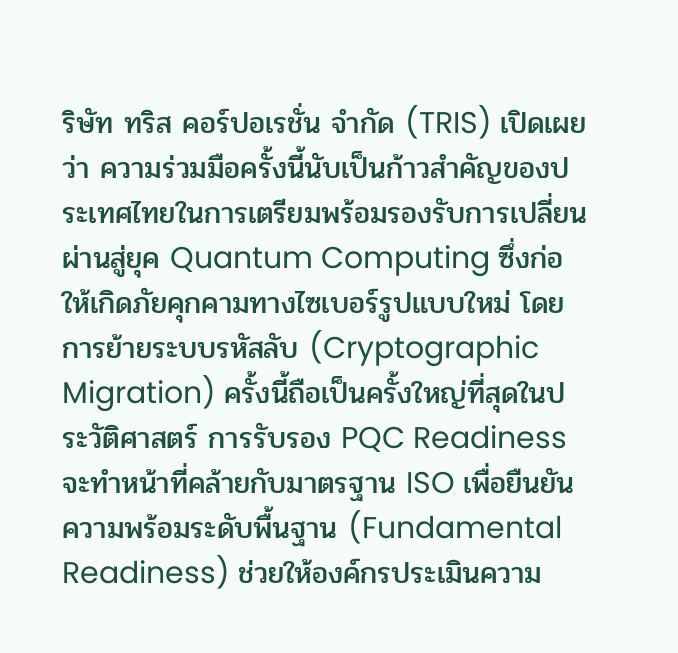ริษัท ทริส คอร์ปอเรชั่น จำกัด (TRIS) เปิดเผยว่า ความร่วมมือครั้งนี้นับเป็นก้าวสำคัญของประเทศไทยในการเตรียมพร้อมรองรับการเปลี่ยนผ่านสู่ยุค Quantum Computing ซึ่งก่อให้เกิดภัยคุกคามทางไซเบอร์รูปแบบใหม่ โดยการย้ายระบบรหัสลับ (Cryptographic Migration) ครั้งนี้ถือเป็นครั้งใหญ่ที่สุดในประวัติศาสตร์ การรับรอง PQC Readiness จะทำหน้าที่คล้ายกับมาตรฐาน ISO เพื่อยืนยันความพร้อมระดับพื้นฐาน (Fundamental Readiness) ช่วยให้องค์กรประเมินความ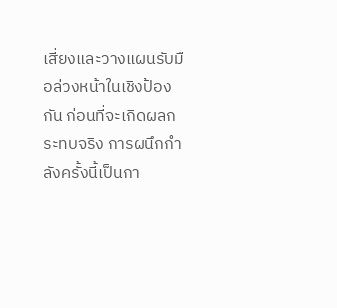เสี่ยงและวางแผนรับมือล่วงหน้าในเชิงป้องกัน ก่อนที่จะเกิดผลกระทบจริง การผนึกกำลังครั้งนี้เป็นกา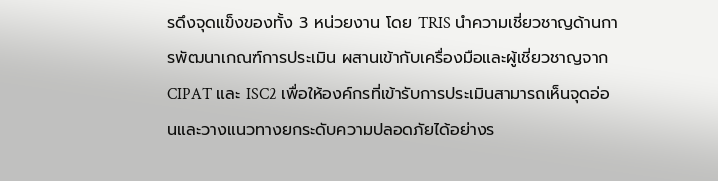รดึงจุดแข็งของทั้ง 3 หน่วยงาน โดย TRIS นำความเชี่ยวชาญด้านการพัฒนาเกณฑ์การประเมิน ผสานเข้ากับเครื่องมือและผู้เชี่ยวชาญจาก CIPAT และ ISC2 เพื่อให้องค์กรที่เข้ารับการประเมินสามารถเห็นจุดอ่อนและวางแนวทางยกระดับความปลอดภัยได้อย่างร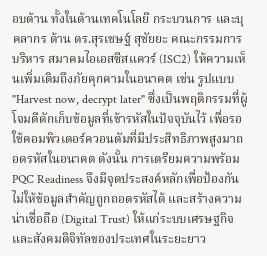อบด้าน ทั้งในด้านเทคโนโลยี กระบวนการ และบุคลากร ด้าน ดร.สุรเชษฐ์ สุชัยยะ คณะกรรมการบริหาร สมาคมไอเอสซีสแควร์ (ISC2) ให้ความเห็นเพิ่มเติมถึงภัยคุกคามในอนาคต เช่น รูปแบบ "Harvest now, decrypt later" ซึ่งเป็นพฤติกรรมที่ผู้โจมตีดักเก็บข้อมูลที่เข้ารหัสในปัจจุบันไว้ เพื่อรอใช้คอมพิวเตอร์ควอนตัมที่มีประสิทธิภาพสูงมาถอดรหัสในอนาคต ดังนั้น การเตรียมความพร้อม PQC Readiness จึงมีจุดประสงค์หลักเพื่อป้องกันไม่ให้ข้อมูลสำคัญถูกถอดรหัสได้ และสร้างความน่าเชื่อถือ (Digital Trust) ให้แก่ระบบเศรษฐกิจและสังคมดิจิทัลของประเทศในระยะยาว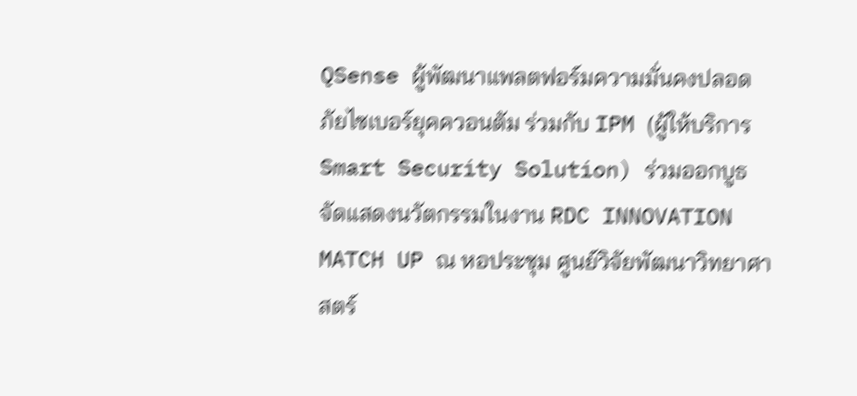QSense ผู้พัฒนาแพลตฟอร์มความมั่นคงปลอดภัยไซเบอร์ยุคควอนตัม ร่วมกับ IPM (ผู้ให้บริการ Smart Security Solution) ร่วมออกบูธจัดแสดงนวัตกรรมในงาน RDC INNOVATION MATCH UP ณ หอประชุม ศูนย์วิจัยพัฒนาวิทยาศาสตร์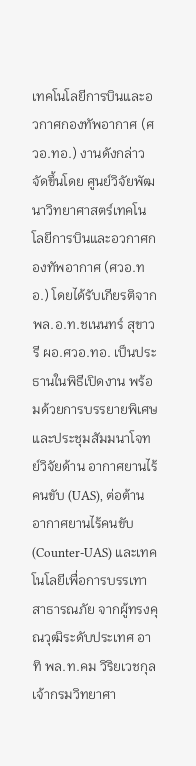เทคโนโลยีการบินและอวกาศกองทัพอากาศ (ศวอ.ทอ.) งานดังกล่าวจัดขึ้นโดย ศูนย์วิจัยพัฒนาวิทยาศาสตร์เทคโนโลยีการบินและอวกาศกองทัพอากาศ (ศวอ.ทอ.) โดยได้รับเกียรติจาก พล.อ.ท.ชเนนทร์ สุขาวรี ผอ.ศวอ.ทอ. เป็นประธานในพิธีเปิดงาน พร้อมด้วยการบรรยายพิเศษและประชุมสัมมนาโจทย์วิจัยด้าน อากาศยานไร้คนขับ (UAS), ต่อต้านอากาศยานไร้คนขับ (Counter-UAS) และเทคโนโลยีเพื่อการบรรเทาสาธารณภัย จากผู้ทรงคุณวุฒิระดับประเทศ อาทิ พล.ท.คม วิริยเวชกุล เจ้ากรมวิทยาศา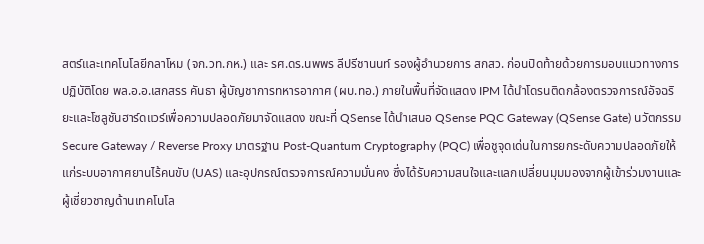สตร์และเทคโนโลยีกลาโหม (จก.วท.กห.) และ รศ.ดร.นพพร ลีปรีชานนท์ รองผู้อำนวยการ สกสว. ก่อนปิดท้ายด้วยการมอบแนวทางการปฏิบัติโดย พล.อ.อ.เสกสรร คันธา ผู้บัญชาการทหารอากาศ (ผบ.ทอ.) ภายในพื้นที่จัดแสดง IPM ได้นำโดรนติดกล้องตรวจการณ์อัจฉริยะและโซลูชันฮาร์ดแวร์เพื่อความปลอดภัยมาจัดแสดง ขณะที่ QSense ได้นำเสนอ QSense PQC Gateway (QSense Gate) นวัตกรรม Secure Gateway / Reverse Proxy มาตรฐาน Post-Quantum Cryptography (PQC) เพื่อชูจุดเด่นในการยกระดับความปลอดภัยให้แก่ระบบอากาศยานไร้คนขับ (UAS) และอุปกรณ์ตรวจการณ์ความมั่นคง ซึ่งได้รับความสนใจและแลกเปลี่ยนมุมมองจากผู้เข้าร่วมงานและผู้เชี่ยวชาญด้านเทคโนโล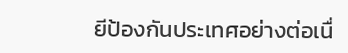ยีป้องกันประเทศอย่างต่อเนื่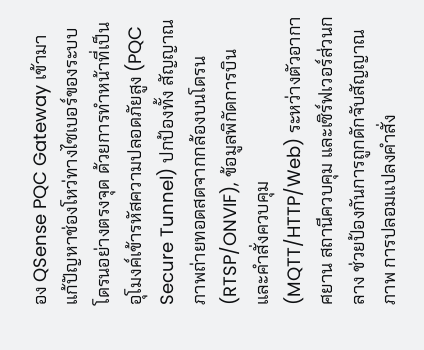อง QSense PQC Gateway เข้ามาแก้ปัญหาช่องโหว่ทางไซเบอร์ของระบบโดรนอย่างตรงจุด ด้วยการทำหน้าที่เป็นอุโมงค์เข้ารหัสความปลอดภัยสูง (PQC Secure Tunnel) ปกป้องทั้ง สัญญาณภาพถ่ายทอดสดจากกล้องบนโดรน (RTSP/ONVIF), ข้อมูลพิกัดการบิน และคำสั่งควบคุม (MQTT/HTTP/Web) ระหว่างตัวอากาศยาน สถานีควบคุม และเซิร์ฟเวอร์ส่วนกลาง ช่วยป้องกันการถูกดักจับสัญญาณภาพ การปลอมแปลงคำสั่ง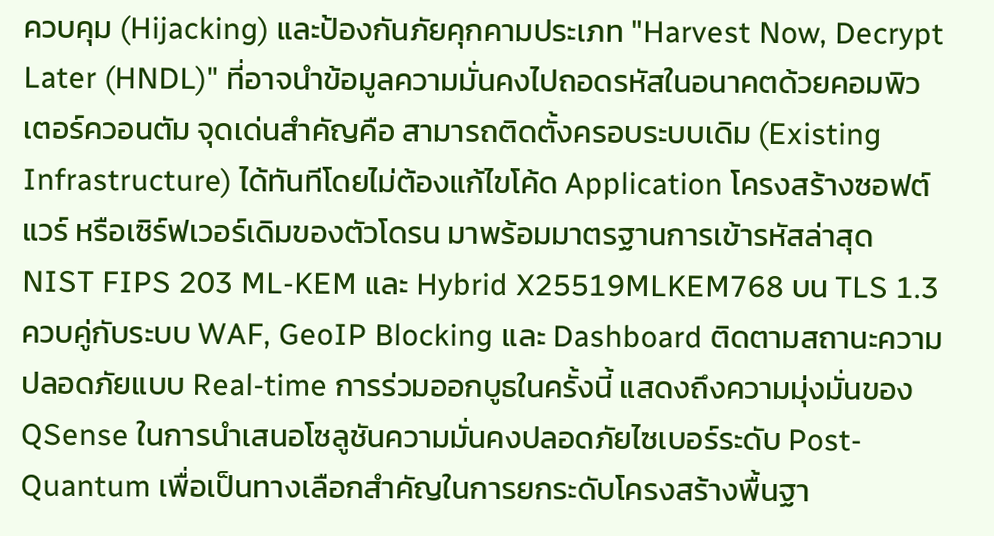ควบคุม (Hijacking) และป้องกันภัยคุกคามประเภท "Harvest Now, Decrypt Later (HNDL)" ที่อาจนำข้อมูลความมั่นคงไปถอดรหัสในอนาคตด้วยคอมพิวเตอร์ควอนตัม จุดเด่นสำคัญคือ สามารถติดตั้งครอบระบบเดิม (Existing Infrastructure) ได้ทันทีโดยไม่ต้องแก้ไขโค้ด Application โครงสร้างซอฟต์แวร์ หรือเซิร์ฟเวอร์เดิมของตัวโดรน มาพร้อมมาตรฐานการเข้ารหัสล่าสุด NIST FIPS 203 ML-KEM และ Hybrid X25519MLKEM768 บน TLS 1.3 ควบคู่กับระบบ WAF, GeoIP Blocking และ Dashboard ติดตามสถานะความปลอดภัยแบบ Real-time การร่วมออกบูธในครั้งนี้ แสดงถึงความมุ่งมั่นของ QSense ในการนำเสนอโซลูชันความมั่นคงปลอดภัยไซเบอร์ระดับ Post-Quantum เพื่อเป็นทางเลือกสำคัญในการยกระดับโครงสร้างพื้นฐา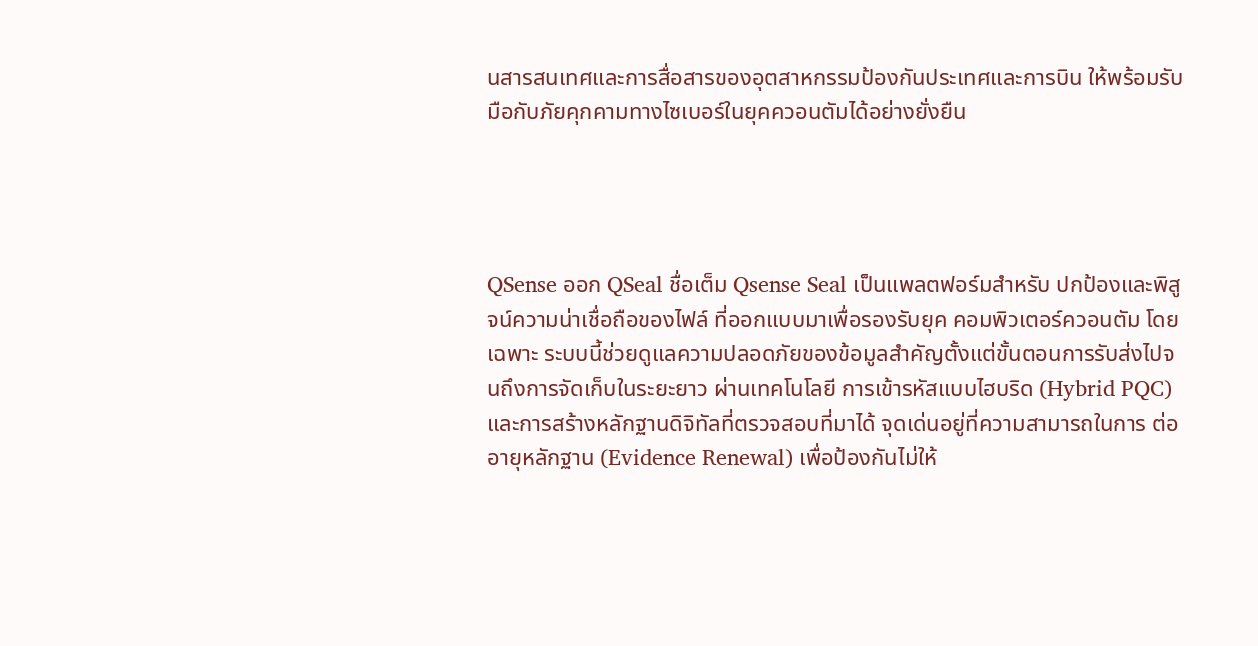นสารสนเทศและการสื่อสารของอุตสาหกรรมป้องกันประเทศและการบิน ให้พร้อมรับมือกับภัยคุกคามทางไซเบอร์ในยุคควอนตัมได้อย่างยั่งยืน




QSense ออก QSeal ชื่อเต็ม Qsense Seal เป็นแพลตฟอร์มสำหรับ ปกป้องและพิสูจน์ความน่าเชื่อถือของไฟล์ ที่ออกแบบมาเพื่อรองรับยุค คอมพิวเตอร์ควอนตัม โดยเฉพาะ ระบบนี้ช่วยดูแลความปลอดภัยของข้อมูลสำคัญตั้งแต่ขั้นตอนการรับส่งไปจนถึงการจัดเก็บในระยะยาว ผ่านเทคโนโลยี การเข้ารหัสแบบไฮบริด (Hybrid PQC) และการสร้างหลักฐานดิจิทัลที่ตรวจสอบที่มาได้ จุดเด่นอยู่ที่ความสามารถในการ ต่ออายุหลักฐาน (Evidence Renewal) เพื่อป้องกันไม่ให้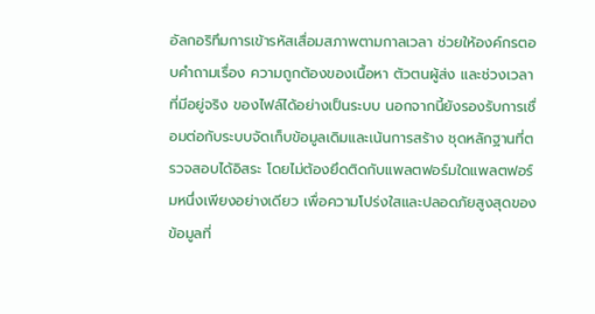อัลกอริทึมการเข้ารหัสเสื่อมสภาพตามกาลเวลา ช่วยให้องค์กรตอบคำถามเรื่อง ความถูกต้องของเนื้อหา ตัวตนผู้ส่ง และช่วงเวลาที่มีอยู่จริง ของไฟล์ได้อย่างเป็นระบบ นอกจากนี้ยังรองรับการเชื่อมต่อกับระบบจัดเก็บข้อมูลเดิมและเน้นการสร้าง ชุดหลักฐานที่ตรวจสอบได้อิสระ โดยไม่ต้องยึดติดกับแพลตฟอร์มใดแพลตฟอร์มหนึ่งเพียงอย่างเดียว เพื่อความโปร่งใสและปลอดภัยสูงสุดของข้อมูลที่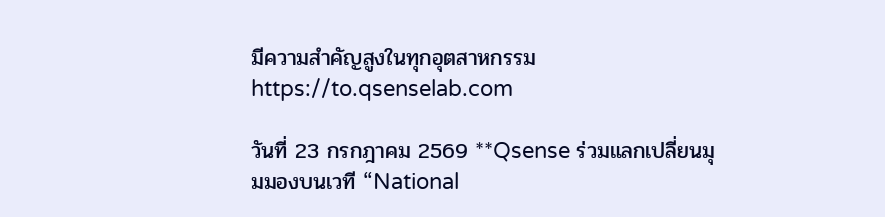มีความสำคัญสูงในทุกอุตสาหกรรม https://to.qsenselab.com

วันที่ 23 กรกฎาคม 2569 **Qsense ร่วมแลกเปลี่ยนมุมมองบนเวที “National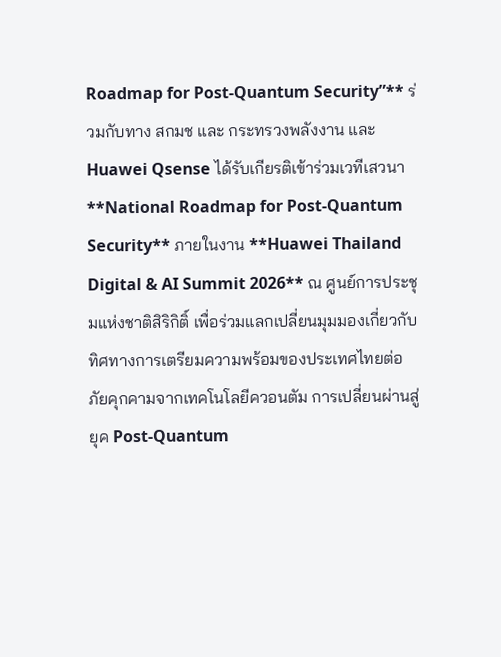Roadmap for Post-Quantum Security”** ร่วมกับทาง สกมช และ กระทรวงพลังงาน และ Huawei Qsense ได้รับเกียรติเข้าร่วมเวทีเสวนา **National Roadmap for Post-Quantum Security** ภายในงาน **Huawei Thailand Digital & AI Summit 2026** ณ ศูนย์การประชุมแห่งชาติสิริกิติ์ เพื่อร่วมแลกเปลี่ยนมุมมองเกี่ยวกับทิศทางการเตรียมความพร้อมของประเทศไทยต่อภัยคุกคามจากเทคโนโลยีควอนตัม การเปลี่ยนผ่านสู่ยุค Post-Quantum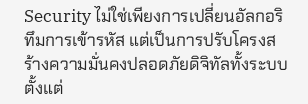Security ไม่ใช่เพียงการเปลี่ยนอัลกอริทึมการเข้ารหัส แต่เป็นการปรับโครงสร้างความมั่นคงปลอดภัยดิจิทัลทั้งระบบ ตั้งแต่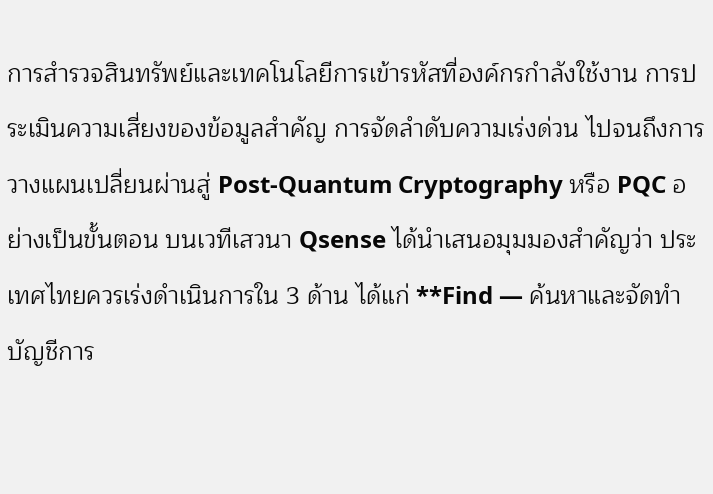การสำรวจสินทรัพย์และเทคโนโลยีการเข้ารหัสที่องค์กรกำลังใช้งาน การประเมินความเสี่ยงของข้อมูลสำคัญ การจัดลำดับความเร่งด่วน ไปจนถึงการวางแผนเปลี่ยนผ่านสู่ Post-Quantum Cryptography หรือ PQC อย่างเป็นขั้นตอน บนเวทีเสวนา Qsense ได้นำเสนอมุมมองสำคัญว่า ประเทศไทยควรเร่งดำเนินการใน 3 ด้าน ได้แก่ **Find — ค้นหาและจัดทำบัญชีการ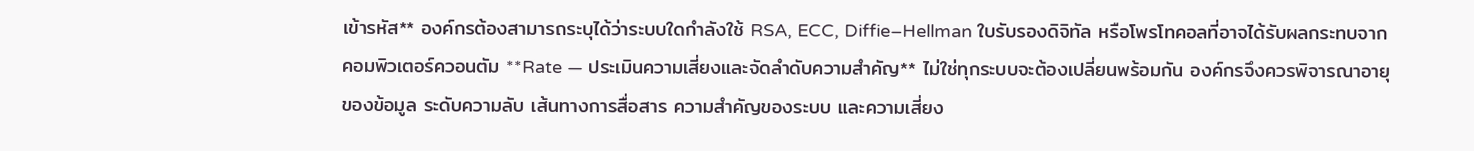เข้ารหัส** องค์กรต้องสามารถระบุได้ว่าระบบใดกำลังใช้ RSA, ECC, Diffie–Hellman ใบรับรองดิจิทัล หรือโพรโทคอลที่อาจได้รับผลกระทบจากคอมพิวเตอร์ควอนตัม **Rate — ประเมินความเสี่ยงและจัดลำดับความสำคัญ** ไม่ใช่ทุกระบบจะต้องเปลี่ยนพร้อมกัน องค์กรจึงควรพิจารณาอายุของข้อมูล ระดับความลับ เส้นทางการสื่อสาร ความสำคัญของระบบ และความเสี่ยง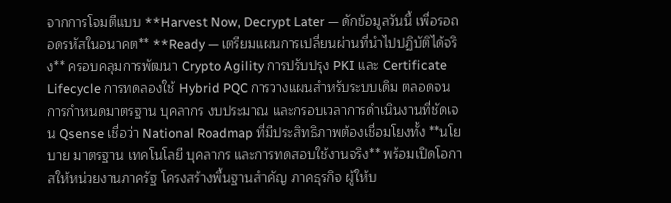จากการโจมตีแบบ **Harvest Now, Decrypt Later — ดักข้อมูลวันนี้ เพื่อรอถอดรหัสในอนาคต** **Ready — เตรียมแผนการเปลี่ยนผ่านที่นำไปปฏิบัติได้จริง** ครอบคลุมการพัฒนา Crypto Agility การปรับปรุง PKI และ Certificate Lifecycle การทดลองใช้ Hybrid PQC การวางแผนสำหรับระบบเดิม ตลอดจนการกำหนดมาตรฐาน บุคลากร งบประมาณ และกรอบเวลาการดำเนินงานที่ชัดเจน Qsense เชื่อว่า National Roadmap ที่มีประสิทธิภาพต้องเชื่อมโยงทั้ง **นโยบาย มาตรฐาน เทคโนโลยี บุคลากร และการทดสอบใช้งานจริง** พร้อมเปิดโอกาสให้หน่วยงานภาครัฐ โครงสร้างพื้นฐานสำคัญ ภาคธุรกิจ ผู้ให้บ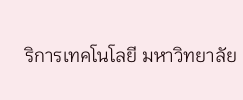ริการเทคโนโลยี มหาวิทยาลัย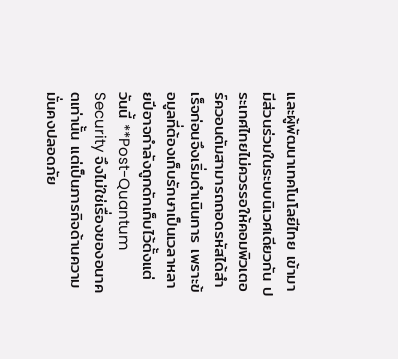และผู้พัฒนาเทคโนโลยีไทย เข้ามามีส่วนร่วมในระบบนิเวศเดียวกัน ประเทศไทยไม่ควรรอให้คอมพิวเตอร์ควอนตัมสามารถถอดรหัสได้สำเร็จก่อนจึงเริ่มดำเนินการ เพราะข้อมูลที่ต้องเก็บรักษาเป็นเวลาหลายปีอาจกำลังถูกดักเก็บไว้ตั้งแต่วันนี้ **Post-Quantum Security จึงไม่ใช่เรื่องของอนาคตเท่านั้น แต่เป็นภารกิจด้านความมั่นคงปลอดภัย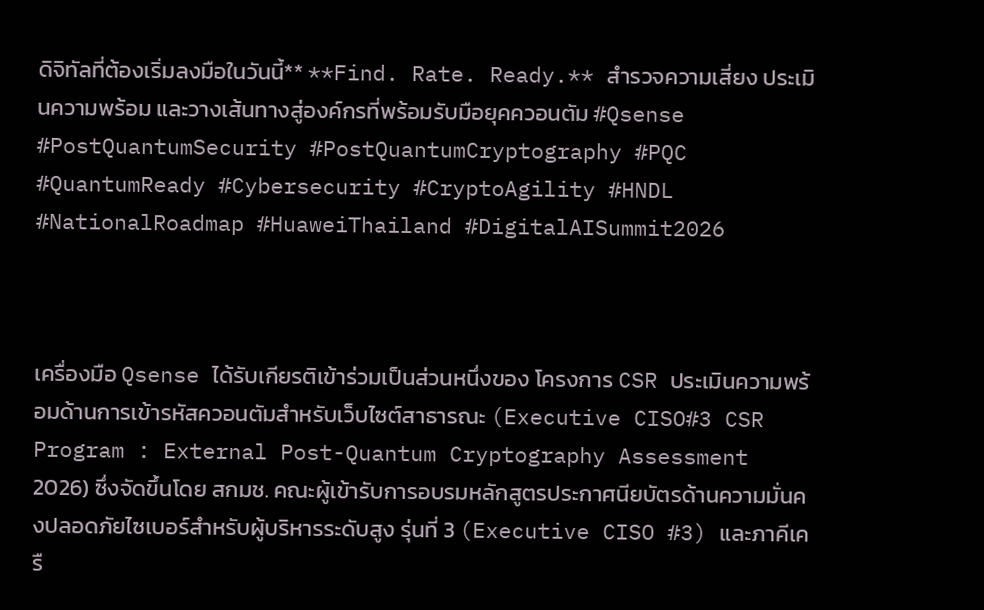ดิจิทัลที่ต้องเริ่มลงมือในวันนี้** **Find. Rate. Ready.** สำรวจความเสี่ยง ประเมินความพร้อม และวางเส้นทางสู่องค์กรที่พร้อมรับมือยุคควอนตัม #Qsense #PostQuantumSecurity #PostQuantumCryptography #PQC #QuantumReady #Cybersecurity #CryptoAgility #HNDL #NationalRoadmap #HuaweiThailand #DigitalAISummit2026



เครื่องมือ Qsense ได้รับเกียรติเข้าร่วมเป็นส่วนหนึ่งของ โครงการ CSR ประเมินความพร้อมด้านการเข้ารหัสควอนตัมสำหรับเว็บไซต์สาธารณะ (Executive CISO#3 CSR Program : External Post-Quantum Cryptography Assessment 2026) ซึ่งจัดขึ้นโดย สกมช. คณะผู้เข้ารับการอบรมหลักสูตรประกาศนียบัตรด้านความมั่นคงปลอดภัยไซเบอร์สำหรับผู้บริหารระดับสูง รุ่นที่ 3 (Executive CISO #3) และภาคีเครื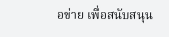อข่าย เพื่อสนับสนุน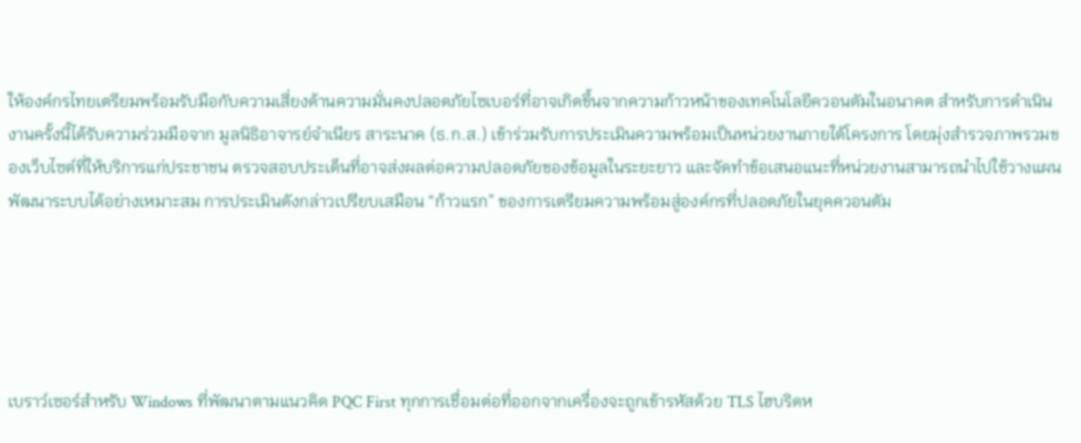ให้องค์กรไทยเตรียมพร้อมรับมือกับความเสี่ยงด้านความมั่นคงปลอดภัยไซเบอร์ที่อาจเกิดขึ้นจากความก้าวหน้าของเทคโนโลยีควอนตัมในอนาคต สำหรับการดำเนินงานครั้งนี้ได้รับความร่วมมือจาก มูลนิธิอาจารย์จำเนียร สาระนาค (ธ.ก.ส.) เข้าร่วมรับการประเมินความพร้อมเป็นหน่วยงานภายใต้โครงการ โดยมุ่งสำรวจภาพรวมของเว็บไซต์ที่ให้บริการแก่ประชาชน ตรวจสอบประเด็นที่อาจส่งผลต่อความปลอดภัยของข้อมูลในระยะยาว และจัดทำข้อเสนอแนะที่หน่วยงานสามารถนำไปใช้วางแผนพัฒนาระบบได้อย่างเหมาะสม การประเมินดังกล่าวเปรียบเสมือน “ก้าวแรก” ของการเตรียมความพร้อมสู่องค์กรที่ปลอดภัยในยุคควอนตัม





เบราว์เซอร์สำหรับ Windows ที่พัฒนาตามแนวคิด PQC First ทุกการเชื่อมต่อที่ออกจากเครื่องจะถูกเข้ารหัสด้วย TLS ไฮบริดห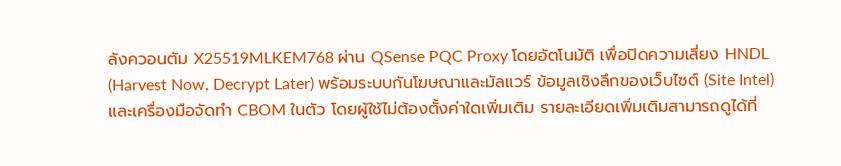ลังควอนตัม X25519MLKEM768 ผ่าน QSense PQC Proxy โดยอัตโนมัติ เพื่อปิดความเสี่ยง HNDL (Harvest Now, Decrypt Later) พร้อมระบบกันโฆษณาและมัลแวร์ ข้อมูลเชิงลึกของเว็บไซต์ (Site Intel) และเครื่องมือจัดทำ CBOM ในตัว โดยผู้ใช้ไม่ต้องตั้งค่าใดเพิ่มเติม รายละเอียดเพิ่มเติมสามารถดูได้ที่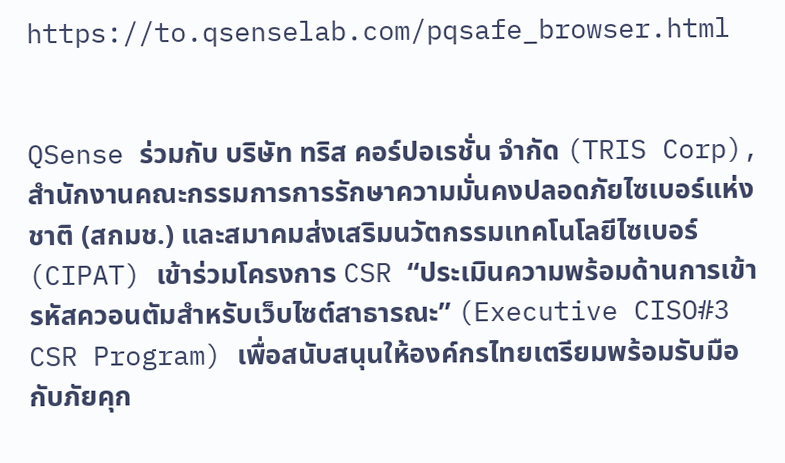https://to.qsenselab.com/pqsafe_browser.html


QSense ร่วมกับ บริษัท ทริส คอร์ปอเรชั่น จำกัด (TRIS Corp), สำนักงานคณะกรรมการการรักษาความมั่นคงปลอดภัยไซเบอร์แห่งชาติ (สกมช.) และสมาคมส่งเสริมนวัตกรรมเทคโนโลยีไซเบอร์ (CIPAT) เข้าร่วมโครงการ CSR “ประเมินความพร้อมด้านการเข้ารหัสควอนตัมสำหรับเว็บไซต์สาธารณะ” (Executive CISO#3 CSR Program) เพื่อสนับสนุนให้องค์กรไทยเตรียมพร้อมรับมือกับภัยคุก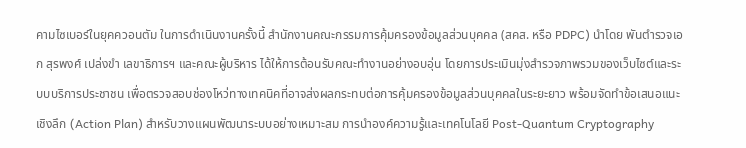คามไซเบอร์ในยุคควอนตัม ในการดำเนินงานครั้งนี้ สำนักงานคณะกรรมการคุ้มครองข้อมูลส่วนบุคคล (สคส. หรือ PDPC) นำโดย พันตำรวจเอก สุรพงศ์ เปล่งขำ เลขาธิการฯ และคณะผู้บริหาร ได้ให้การต้อนรับคณะทำงานอย่างอบอุ่น โดยการประเมินมุ่งสำรวจภาพรวมของเว็บไซต์และระบบบริการประชาชน เพื่อตรวจสอบช่องโหว่ทางเทคนิคที่อาจส่งผลกระทบต่อการคุ้มครองข้อมูลส่วนบุคคลในระยะยาว พร้อมจัดทำข้อเสนอแนะเชิงลึก (Action Plan) สำหรับวางแผนพัฒนาระบบอย่างเหมาะสม การนำองค์ความรู้และเทคโนโลยี Post-Quantum Cryptography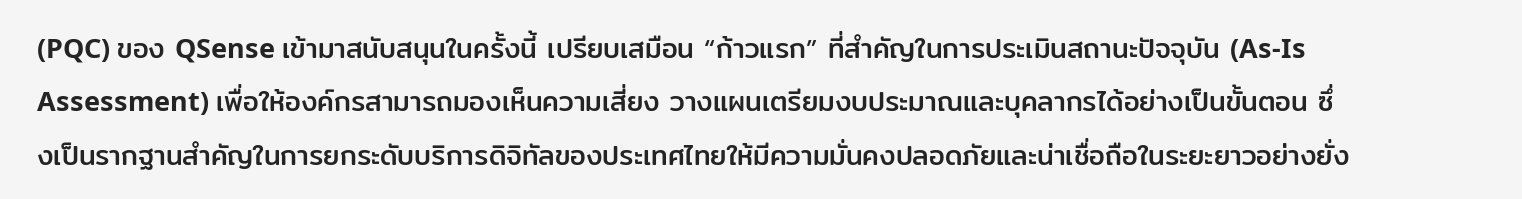(PQC) ของ QSense เข้ามาสนับสนุนในครั้งนี้ เปรียบเสมือน “ก้าวแรก” ที่สำคัญในการประเมินสถานะปัจจุบัน (As-Is Assessment) เพื่อให้องค์กรสามารถมองเห็นความเสี่ยง วางแผนเตรียมงบประมาณและบุคลากรได้อย่างเป็นขั้นตอน ซึ่งเป็นรากฐานสำคัญในการยกระดับบริการดิจิทัลของประเทศไทยให้มีความมั่นคงปลอดภัยและน่าเชื่อถือในระยะยาวอย่างยั่ง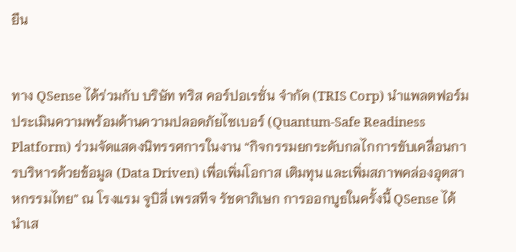ยืน


ทาง QSense ได้ร่วมกับ บริษัท ทริส คอร์ปอเรชั่น จำกัด (TRIS Corp) นำแพลตฟอร์มประเมินความพร้อมด้านความปลอดภัยไซเบอร์ (Quantum-Safe Readiness Platform) ร่วมจัดแสดงนิทรรศการในงาน “กิจกรรมยกระดับกลไกการขับเคลื่อนการบริหารด้วยข้อมูล (Data Driven) เพื่อเพิ่มโอกาส เติมทุน และเพิ่มสภาพคล่องอุตสาหกรรมไทย” ณ โรงแรม จูบิลี่ เพรสทีจ รัชดาภิเษก การออกบูธในครั้งนี้ QSense ได้นำเส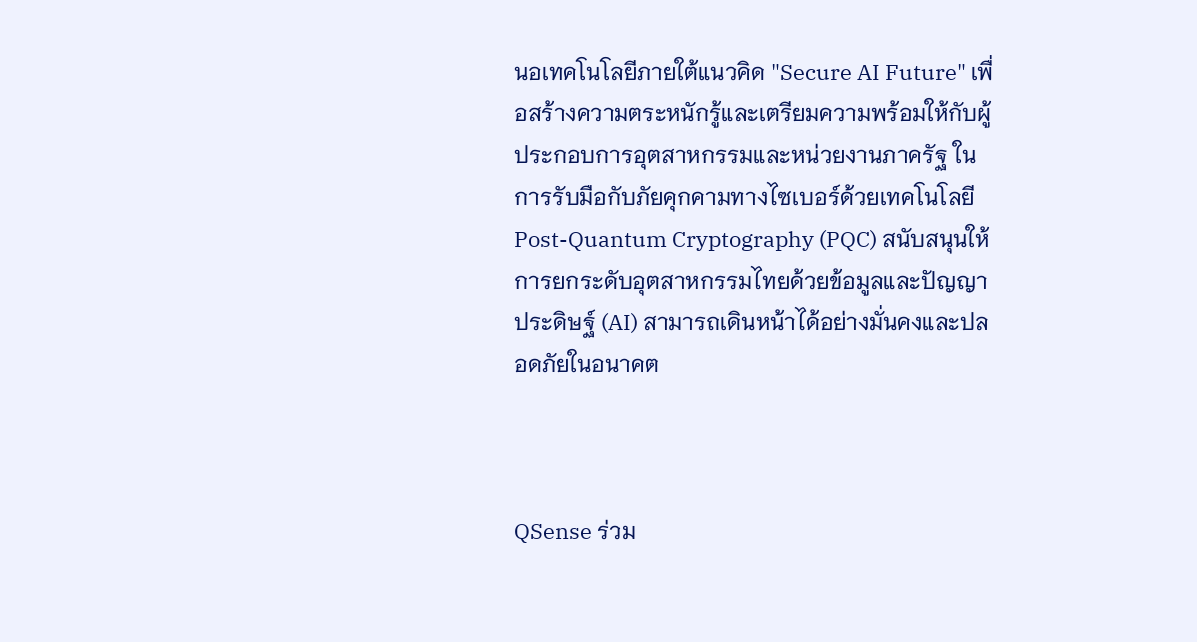นอเทคโนโลยีภายใต้แนวคิด "Secure AI Future" เพื่อสร้างความตระหนักรู้และเตรียมความพร้อมให้กับผู้ประกอบการอุตสาหกรรมและหน่วยงานภาครัฐ ในการรับมือกับภัยคุกคามทางไซเบอร์ด้วยเทคโนโลยี Post-Quantum Cryptography (PQC) สนับสนุนให้การยกระดับอุตสาหกรรมไทยด้วยข้อมูลและปัญญาประดิษฐ์ (AI) สามารถเดินหน้าได้อย่างมั่นคงและปลอดภัยในอนาคต



QSense ร่วม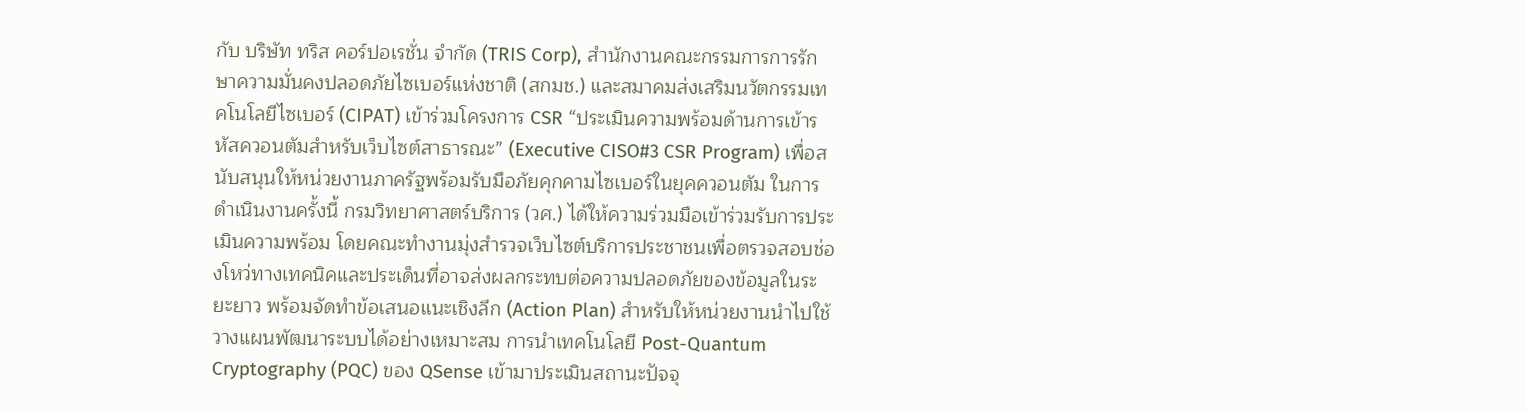กับ บริษัท ทริส คอร์ปอเรชั่น จำกัด (TRIS Corp), สำนักงานคณะกรรมการการรักษาความมั่นคงปลอดภัยไซเบอร์แห่งชาติ (สกมช.) และสมาคมส่งเสริมนวัตกรรมเทคโนโลยีไซเบอร์ (CIPAT) เข้าร่วมโครงการ CSR “ประเมินความพร้อมด้านการเข้ารหัสควอนตัมสำหรับเว็บไซต์สาธารณะ” (Executive CISO#3 CSR Program) เพื่อสนับสนุนให้หน่วยงานภาครัฐพร้อมรับมือภัยคุกคามไซเบอร์ในยุคควอนตัม ในการดำเนินงานครั้งนี้ กรมวิทยาศาสตร์บริการ (วศ.) ได้ให้ความร่วมมือเข้าร่วมรับการประเมินความพร้อม โดยคณะทำงานมุ่งสำรวจเว็บไซต์บริการประชาชนเพื่อตรวจสอบช่องโหว่ทางเทคนิคและประเด็นที่อาจส่งผลกระทบต่อความปลอดภัยของข้อมูลในระยะยาว พร้อมจัดทำข้อเสนอแนะเชิงลึก (Action Plan) สำหรับให้หน่วยงานนำไปใช้วางแผนพัฒนาระบบได้อย่างเหมาะสม การนำเทคโนโลยี Post-Quantum Cryptography (PQC) ของ QSense เข้ามาประเมินสถานะปัจจุ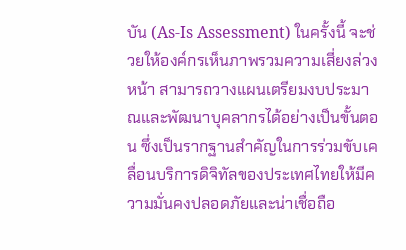บัน (As-Is Assessment) ในครั้งนี้ จะช่วยให้องค์กรเห็นภาพรวมความเสี่ยงล่วงหน้า สามารถวางแผนเตรียมงบประมาณและพัฒนาบุคลากรได้อย่างเป็นขั้นตอน ซึ่งเป็นรากฐานสำคัญในการร่วมขับเคลื่อนบริการดิจิทัลของประเทศไทยให้มีความมั่นคงปลอดภัยและน่าเชื่อถือ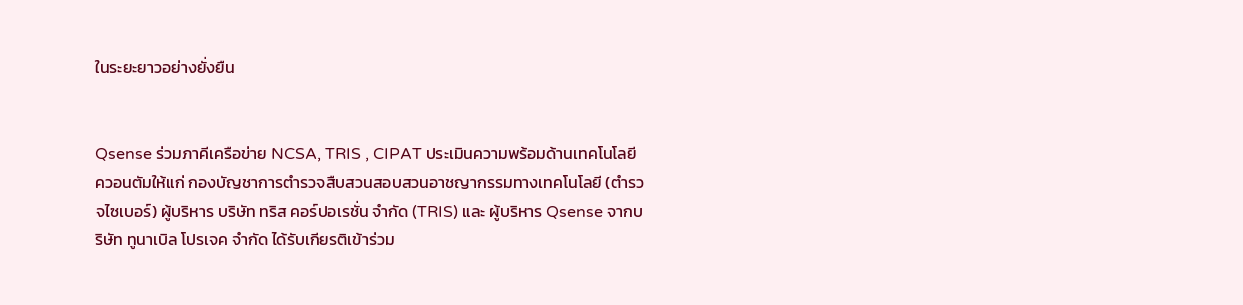ในระยะยาวอย่างยั่งยืน


Qsense ร่วมภาคีเครือข่าย NCSA, TRIS , CIPAT ประเมินความพร้อมด้านเทคโนโลยีควอนตัมให้แก่ กองบัญชาการตำรวจสืบสวนสอบสวนอาชญากรรมทางเทคโนโลยี (ตำรวจไซเบอร์) ผู้บริหาร บริษัท ทริส คอร์ปอเรชั่น จำกัด (TRIS) และ ผู้บริหาร Qsense จากบริษัท ทูนาเบิล โปรเจค จำกัด ได้รับเกียรติเข้าร่วม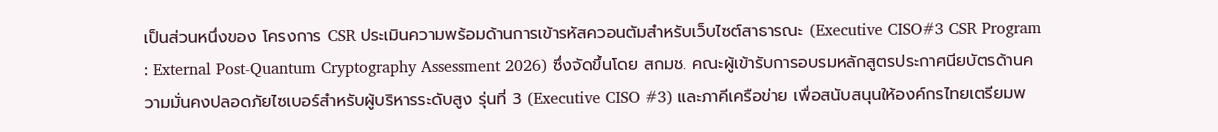เป็นส่วนหนึ่งของ โครงการ CSR ประเมินความพร้อมด้านการเข้ารหัสควอนตัมสำหรับเว็บไซต์สาธารณะ (Executive CISO#3 CSR Program : External Post-Quantum Cryptography Assessment 2026) ซึ่งจัดขึ้นโดย สกมช. คณะผู้เข้ารับการอบรมหลักสูตรประกาศนียบัตรด้านความมั่นคงปลอดภัยไซเบอร์สำหรับผู้บริหารระดับสูง รุ่นที่ 3 (Executive CISO #3) และภาคีเครือข่าย เพื่อสนับสนุนให้องค์กรไทยเตรียมพ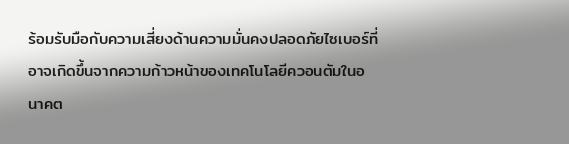ร้อมรับมือกับความเสี่ยงด้านความมั่นคงปลอดภัยไซเบอร์ที่อาจเกิดขึ้นจากความก้าวหน้าของเทคโนโลยีควอนตัมในอนาคต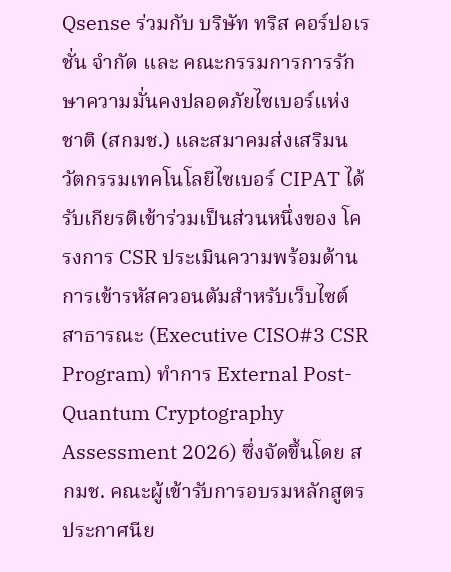Qsense ร่วมกับ บริษัท ทริส คอร์ปอเรชั่น จำกัด และ คณะกรรมการการรักษาความมั่นคงปลอดภัยไซเบอร์แห่งชาติ (สกมช.) และสมาคมส่งเสริมนวัตกรรมเทคโนโลยีไซเบอร์ CIPAT ได้รับเกียรติเข้าร่วมเป็นส่วนหนึ่งของ โครงการ CSR ประเมินความพร้อมด้านการเข้ารหัสควอนตัมสำหรับเว็บไซต์สาธารณะ (Executive CISO#3 CSR Program) ทำการ External Post-Quantum Cryptography Assessment 2026) ซึ่งจัดขึ้นโดย สกมช. คณะผู้เข้ารับการอบรมหลักสูตรประกาศนีย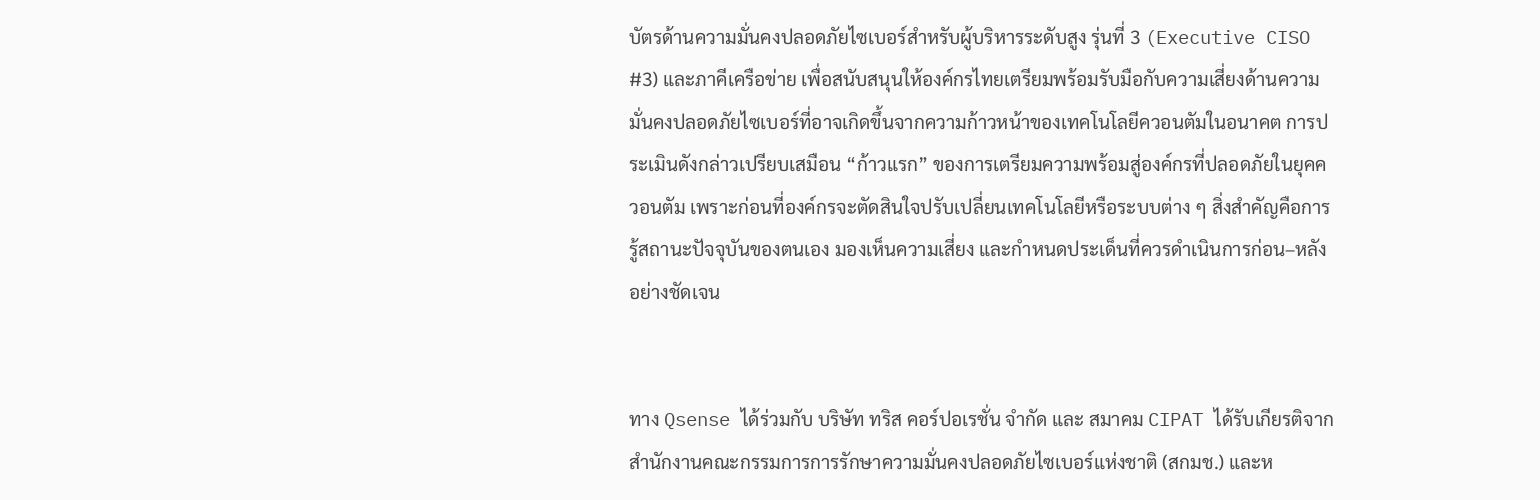บัตรด้านความมั่นคงปลอดภัยไซเบอร์สำหรับผู้บริหารระดับสูง รุ่นที่ 3 (Executive CISO #3) และภาคีเครือข่าย เพื่อสนับสนุนให้องค์กรไทยเตรียมพร้อมรับมือกับความเสี่ยงด้านความมั่นคงปลอดภัยไซเบอร์ที่อาจเกิดขึ้นจากความก้าวหน้าของเทคโนโลยีควอนตัมในอนาคต การประเมินดังกล่าวเปรียบเสมือน “ก้าวแรก” ของการเตรียมความพร้อมสู่องค์กรที่ปลอดภัยในยุคควอนตัม เพราะก่อนที่องค์กรจะตัดสินใจปรับเปลี่ยนเทคโนโลยีหรือระบบต่าง ๆ สิ่งสำคัญคือการรู้สถานะปัจจุบันของตนเอง มองเห็นความเสี่ยง และกำหนดประเด็นที่ควรดำเนินการก่อน–หลังอย่างชัดเจน


ทาง Qsense ได้ร่วมกับ บริษัท ทริส คอร์ปอเรชั่น จำกัด และ สมาคม CIPAT ได้รับเกียรติจาก สำนักงานคณะกรรมการการรักษาความมั่นคงปลอดภัยไซเบอร์แห่งชาติ (สกมช.) และห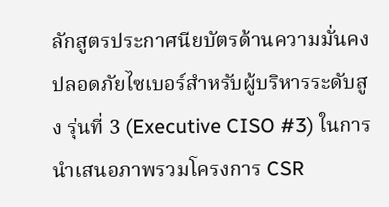ลักสูตรประกาศนียบัตรด้านความมั่นคงปลอดภัยไซเบอร์สำหรับผู้บริหารระดับสูง รุ่นที่ 3 (Executive CISO #3) ในการนำเสนอภาพรวมโครงการ CSR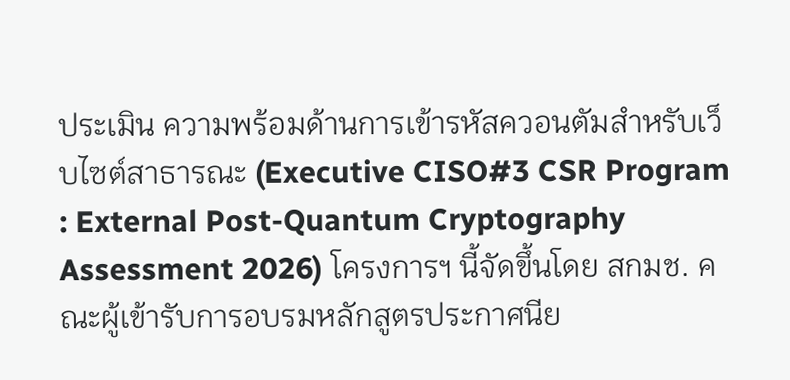ประเมิน ความพร้อมด้านการเข้ารหัสควอนตัมสำหรับเว็บไซต์สาธารณะ (Executive CISO#3 CSR Program : External Post-Quantum Cryptography Assessment 2026) โครงการฯ นี้จัดขึ้นโดย สกมช. คณะผู้เข้ารับการอบรมหลักสูตรประกาศนีย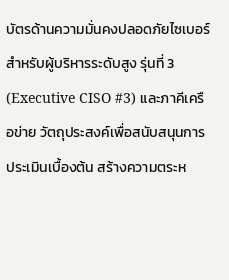บัตรด้านความมั่นคงปลอดภัยไซเบอร์สำหรับผู้บริหารระดับสูง รุ่นที่ 3 (Executive CISO #3) และภาคีเครือข่าย วัตถุประสงค์เพื่อสนับสนุนการประเมินเบื้องต้น สร้างความตระห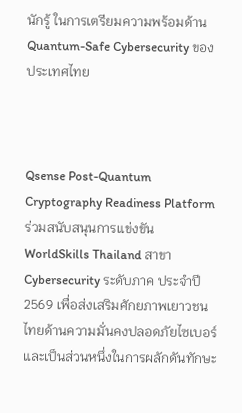นักรู้ ในการเตรียมความพร้อมด้าน Quantum-Safe Cybersecurity ของประเทศไทย



Qsense Post-Quantum Cryptography Readiness Platform ร่วมสนับสนุนการแข่งขัน WorldSkills Thailand สาขา Cybersecurity ระดับภาค ประจำปี 2569 เพื่อส่งเสริมศักยภาพเยาวชนไทยด้านความมั่นคงปลอดภัยไซเบอร์ และเป็นส่วนหนึ่งในการผลักดันทักษะ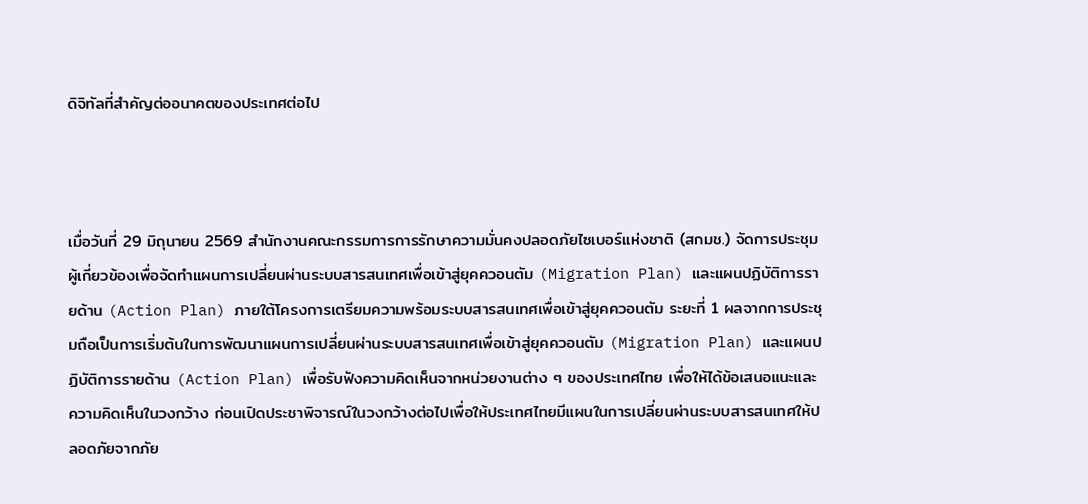ดิจิทัลที่สำคัญต่ออนาคตของประเทศต่อไป



เมื่อวันที่ 29 มิถุนายน 2569 สำนักงานคณะกรรมการการรักษาความมั่นคงปลอดภัยไซเบอร์แห่งชาติ (สกมช.) จัดการประชุมผู้เกี่ยวข้องเพื่อจัดทำแผนการเปลี่ยนผ่านระบบสารสนเทศเพื่อเข้าสู่ยุคควอนตัม (Migration Plan) และแผนปฏิบัติการรายด้าน (Action Plan) ภายใต้โครงการเตรียมความพร้อมระบบสารสนเทศเพื่อเข้าสู่ยุคควอนตัม ระยะที่ 1 ผลจากการประชุมถือเป็นการเริ่มต้นในการพัฒนาแผนการเปลี่ยนผ่านระบบสารสนเทศเพื่อเข้าสู่ยุคควอนตัม (Migration Plan) และแผนปฏิบัติการรายด้าน (Action Plan) เพื่อรับฟังความคิดเห็นจากหน่วยงานต่าง ๆ ของประเทศไทย เพื่อให้ได้ข้อเสนอแนะและความคิดเห็นในวงกว้าง ก่อนเปิดประชาพิจารณ์ในวงกว้างต่อไปเพื่อให้ประเทศไทยมีแผนในการเปลี่ยนผ่านระบบสารสนเทศให้ปลอดภัยจากภัย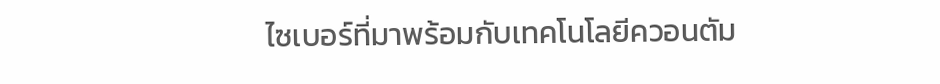ไซเบอร์ที่มาพร้อมกับเทคโนโลยีควอนตัม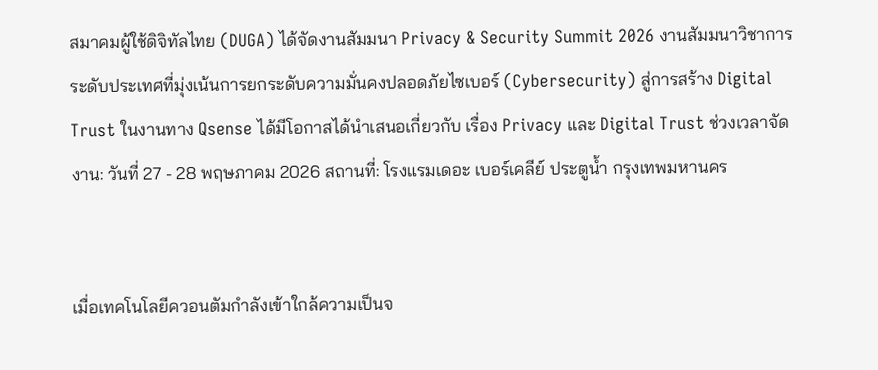สมาคมผู้ใช้ดิจิทัลไทย (DUGA) ได้จัดงานสัมมนา Privacy & Security Summit 2026 งานสัมมนาวิชาการระดับประเทศที่มุ่งเน้นการยกระดับความมั่นคงปลอดภัยไซเบอร์ (Cybersecurity) สู่การสร้าง Digital Trust ในงานทาง Qsense ได้มีโอกาสได้นำเสนอเกี่ยวกับ เรื่อง Privacy และ Digital Trust ช่วงเวลาจัดงาน: วันที่ 27 - 28 พฤษภาคม 2026 สถานที่: โรงแรมเดอะ เบอร์เคลีย์ ประตูน้ำ กรุงเทพมหานคร


เมื่อเทคโนโลยีควอนตัมกำลังเข้าใกล้ความเป็นจ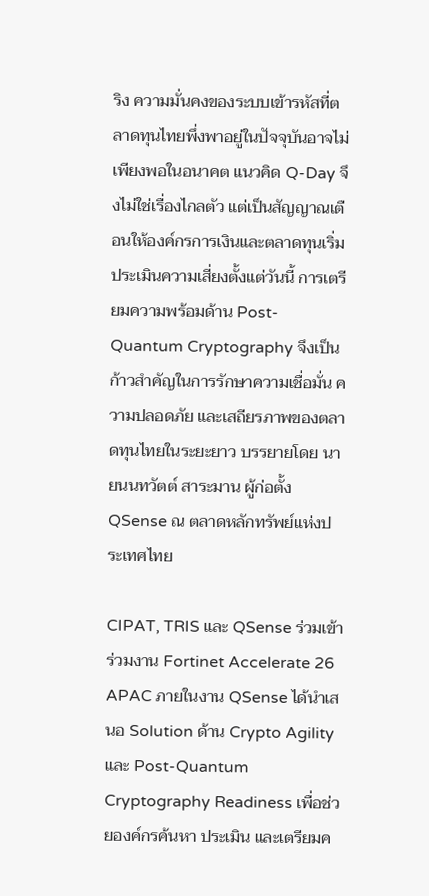ริง ความมั่นคงของระบบเข้ารหัสที่ตลาดทุนไทยพึ่งพาอยู่ในปัจจุบันอาจไม่เพียงพอในอนาคต แนวคิด Q-Day จึงไม่ใช่เรื่องไกลตัว แต่เป็นสัญญาณเตือนให้องค์กรการเงินและตลาดทุนเริ่มประเมินความเสี่ยงตั้งแต่วันนี้ การเตรียมความพร้อมด้าน Post-Quantum Cryptography จึงเป็นก้าวสำคัญในการรักษาความเชื่อมั่น ความปลอดภัย และเสถียรภาพของตลาดทุนไทยในระยะยาว บรรยายโดย นายนนทวัตต์ สาระมาน ผู้ก่อตั้ง QSense ณ ตลาดหลักทรัพย์แห่งประเทศไทย

CIPAT, TRIS และ QSense ร่วมเข้าร่วมงาน Fortinet Accelerate 26 APAC ภายในงาน QSense ได้นำเสนอ Solution ด้าน Crypto Agility และ Post-Quantum Cryptography Readiness เพื่อช่วยองค์กรค้นหา ประเมิน และเตรียมค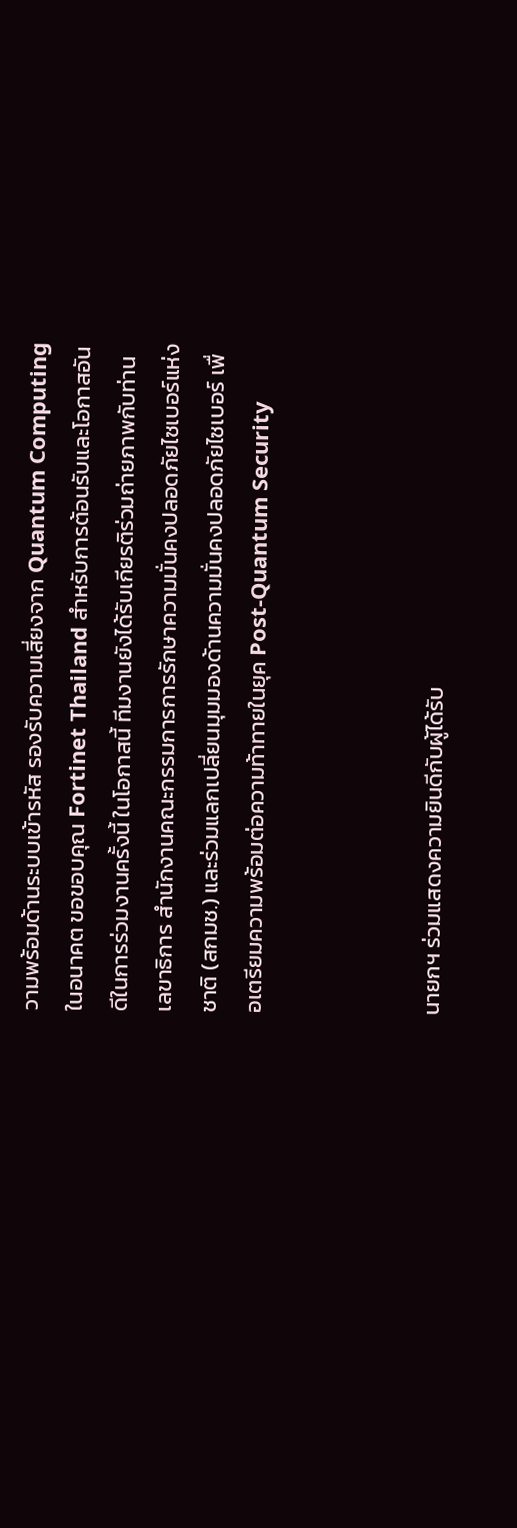วามพร้อมด้านระบบเข้ารหัส รองรับความเสี่ยงจาก Quantum Computing ในอนาคต ขอขอบคุณ Fortinet Thailand สำหรับการต้อนรับและโอกาสอันดีในการร่วมงานครั้งนี้ ในโอกาสนี้ ทีมงานยังได้รับเกียรติร่วมถ่ายภาพกับท่านเลขาธิการ สำนักงานคณะกรรมการการรักษาความมั่นคงปลอดภัยไซเบอร์แห่งชาติ (สกมช.) และร่วมแลกเปลี่ยนมุมมองด้านความมั่นคงปลอดภัยไซเบอร์ เพื่อเตรียมความพร้อมต่อความท้าทายในยุค Post-Quantum Security



นายกฯ ร่วมแสดงความยินดีกับผู้ได้รับ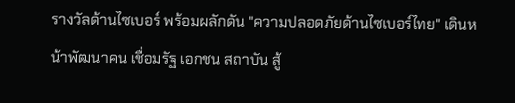รางวัลด้านไซเบอร์ พร้อมผลักดัน "ความปลอดภัยด้านไซเบอร์ไทย" เดินหน้าพัฒนาคน เชื่อมรัฐ เอกชน สถาบัน สู้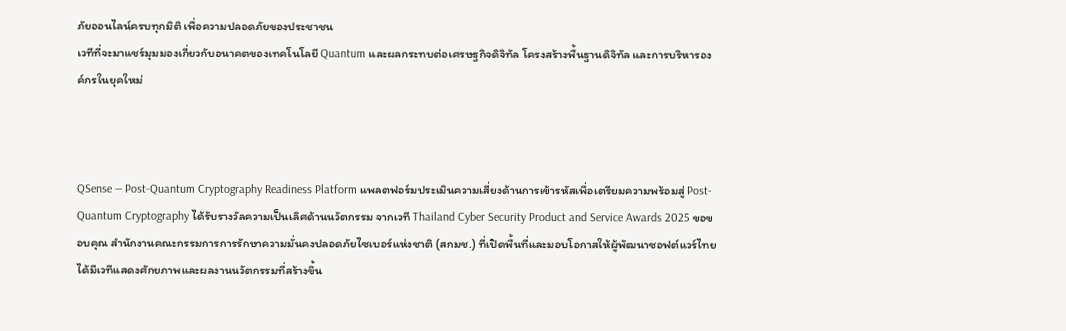ภัยออนไลน์ครบทุกมิติ เพื่อความปลอดภัยของประชาชน
เวทีที่จะมาแชร์มุมมองเกี่ยวกับอนาคตของเทคโนโลยี Quantum และผลกระทบต่อเศรษฐกิจดิจิทัล โครงสร้างพื้นฐานดิจิทัล และการบริหารองค์กรในยุคใหม่



QSense — Post-Quantum Cryptography Readiness Platform แพลตฟอร์มประเมินความเสี่ยงด้านการเข้ารหัสเพื่อเตรียมความพร้อมสู่ Post-Quantum Cryptography ได้รับรางวัลความเป็นเลิศด้านนวัตกรรม จากเวที Thailand Cyber Security Product and Service Awards 2025 ขอขอบคุณ สำนักงานคณะกรรมการการรักษาความมั่นคงปลอดภัยไซเบอร์แห่งชาติ (สกมช.) ที่เปิดพื้นที่และมอบโอกาสให้ผู้พัฒนาซอฟต์แวร์ไทยได้มีเวทีแสดงศักยภาพและผลงานนวัตกรรมที่สร้างขึ้น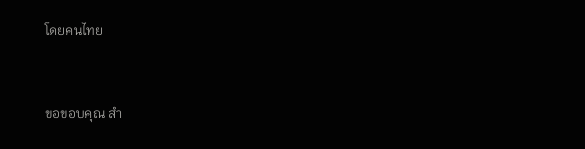โดยคนไทย


ขอขอบคุณ สำ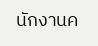นักงานค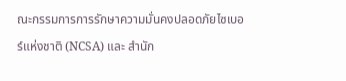ณะกรรมการการรักษาความมั่นคงปลอดภัยไซเบอร์แห่งชาติ (NCSA) และ สำนัก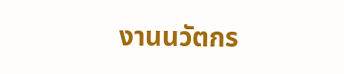งานนวัตกร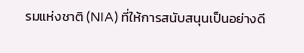รมแห่งชาติ (NIA) ที่ให้การสนับสนุนเป็นอย่างดี